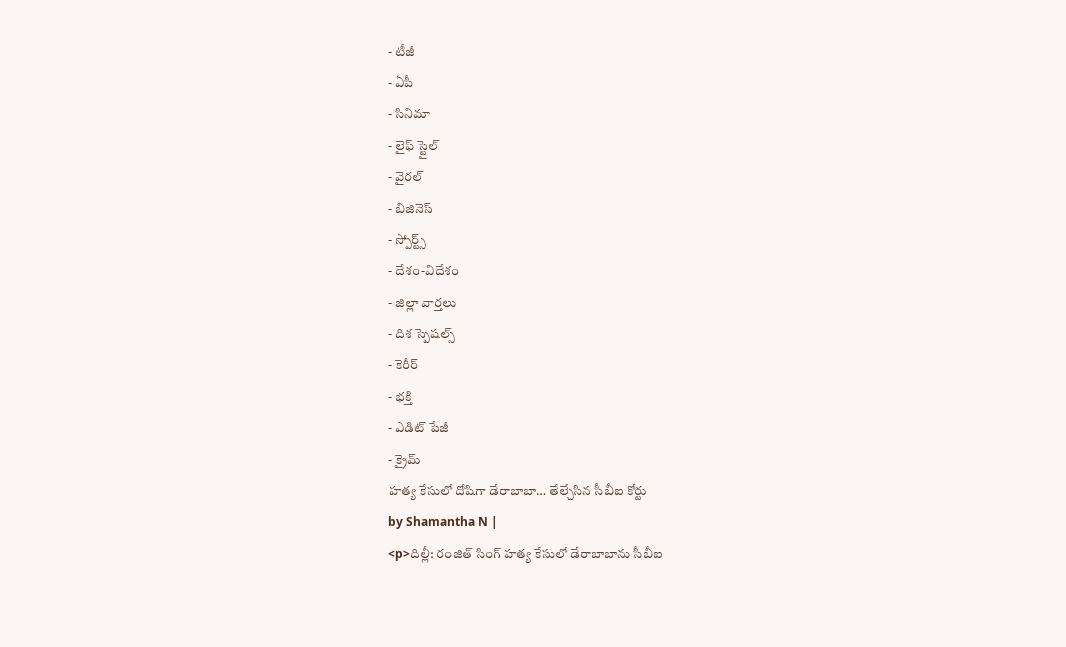- టీజీ
- ఏపీ
- సినిమా
- లైఫ్ స్టైల్
- వైరల్
- బిజినెస్
- స్పోర్ట్స్
- దేశం-విదేశం
- జిల్లా వార్తలు
- దిశ స్పెషల్స్
- కెరీర్
- భక్తి
- ఎడిట్ పేజీ
- క్రైమ్
హత్య కేసులో దోషిగా డేరాబాబా… తేల్చేసిన సీబీఐ కోర్టు
by Shamantha N |
<p>దిల్లీ: రంజిత్ సింగ్ హత్య కేసులో డేరాబాబాను సీబీఐ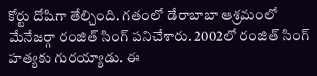కోర్టు దోషిగా తేల్చింది. గతంలో డేరాబాబా ఆశ్రమంలో మేనేజర్గా రంజిత్ సింగ్ పనిచేశారు. 2002లో రంజిత్ సింగ్ హత్యకు గురయ్యాడు. ఈ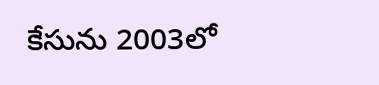కేసును 2003లో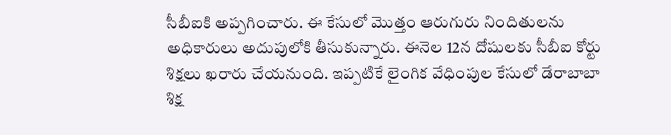సీబీఐకి అప్పగించారు. ఈ కేసులో మొత్తం ఆరుగురు నిందితులను అధికారులు అదుపులోకి తీసుకున్నారు. ఈనెల 12న దోషులకు సీబీఐ కోర్టు శిక్షలు ఖరారు చేయనుంది. ఇప్పటికే లైంగిక వేధింపుల కేసులో డేరాబాబా శిక్ష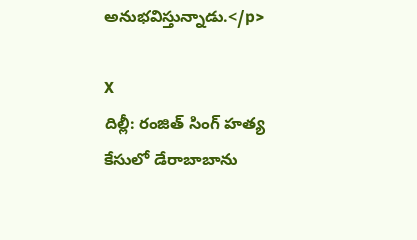అనుభవిస్తున్నాడు.</p>

X
దిల్లీ: రంజిత్ సింగ్ హత్య కేసులో డేరాబాబాను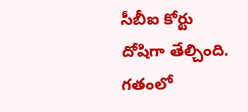సీబీఐ కోర్టు దోషిగా తేల్చింది. గతంలో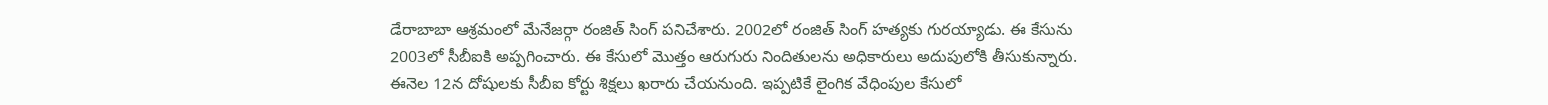డేరాబాబా ఆశ్రమంలో మేనేజర్గా రంజిత్ సింగ్ పనిచేశారు. 2002లో రంజిత్ సింగ్ హత్యకు గురయ్యాడు. ఈ కేసును 2003లో సీబీఐకి అప్పగించారు. ఈ కేసులో మొత్తం ఆరుగురు నిందితులను అధికారులు అదుపులోకి తీసుకున్నారు. ఈనెల 12న దోషులకు సీబీఐ కోర్టు శిక్షలు ఖరారు చేయనుంది. ఇప్పటికే లైంగిక వేధింపుల కేసులో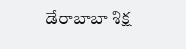డేరాబాబా శిక్ష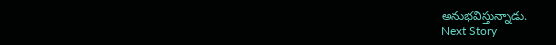అనుభవిస్తున్నాడు.
Next Story